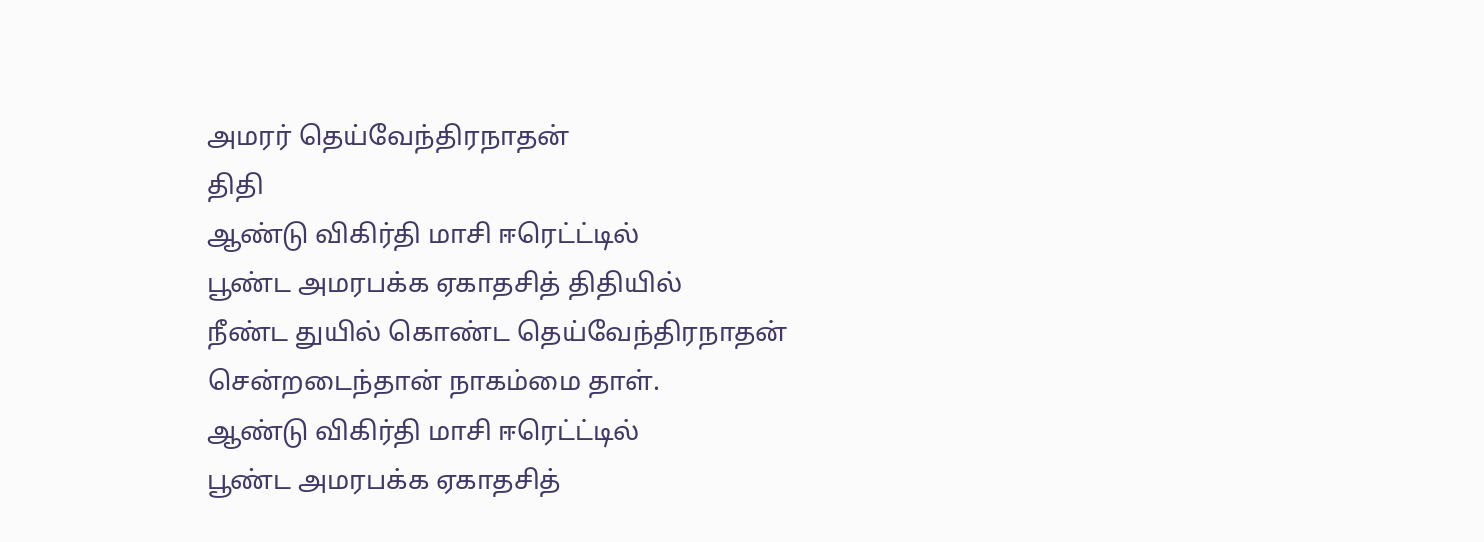அமரர் தெய்வேந்திரநாதன்
திதி
ஆண்டு விகிர்தி மாசி ஈரெட்ட்டில்
பூண்ட அமரபக்க ஏகாதசித் திதியில்
நீண்ட துயில் கொண்ட தெய்வேந்திரநாதன்
சென்றடைந்தான் நாகம்மை தாள்.
ஆண்டு விகிர்தி மாசி ஈரெட்ட்டில்
பூண்ட அமரபக்க ஏகாதசித்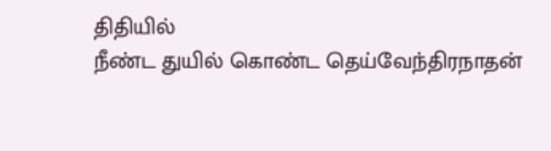திதியில்
நீண்ட துயில் கொண்ட தெய்வேந்திரநாதன்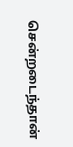சென்றடைந்தான்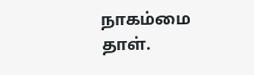நாகம்மை தாள்.